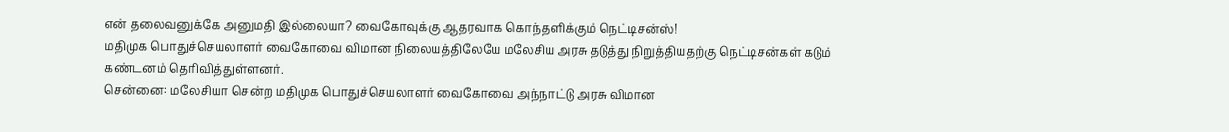என் தலைவனுக்கே அனுமதி இல்லையா? வைகோவுக்கு ஆதரவாக கொந்தளிக்கும் நெட்டிசன்ஸ்!
மதிமுக பொதுச்செயலாளர் வைகோவை விமான நிலையத்திலேயே மலேசிய அரசு தடுத்து நிறுத்தியதற்கு நெட்டிசன்கள் கடும் கண்டனம் தெரிவித்துள்ளனர்.
சென்னை: மலேசியா சென்ற மதிமுக பொதுச்செயலாளர் வைகோவை அந்நாட்டு அரசு விமான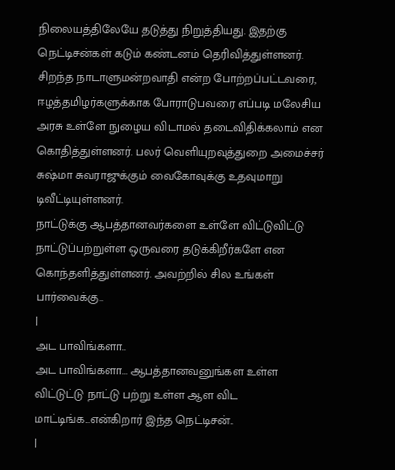நிலையத்திலேயே தடுத்து நிறுத்தியது. இதற்கு நெட்டிசன்கள் கடும் கண்டனம் தெரிவித்துள்ளனர்.
சிறந்த நாடாளுமன்றவாதி என்ற போற்றப்பட்டவரை, ஈழத்தமிழர்களுக்காக போராடுபவரை எப்படி மலேசிய அரசு உள்ளே நுழைய விடாமல் தடைவிதிக்கலாம் என கொதித்துள்ளனர். பலர் வெளியுறவுத்துறை அமைச்சர் சுஷ்மா சுவராஜுக்கும் வைகோவுக்கு உதவுமாறு டிவீட்டியுள்ளனர்.
நாட்டுக்கு ஆபத்தானவர்களை உள்ளே விட்டுவிட்டு நாட்டுப்பற்றுள்ள ஒருவரை தடுக்கிறீர்களே என கொந்தளித்துள்ளனர். அவற்றில் சில உங்கள் பார்வைக்கு..
|
அட பாவிங்களா..
அட பாவிங்களா... ஆபத்தானவனுங்கள உள்ள விட்டுட்டு நாட்டு பற்று உள்ள ஆள விட மாட்டிங்க...என்கிறார் இந்த நெட்டிசன்..
|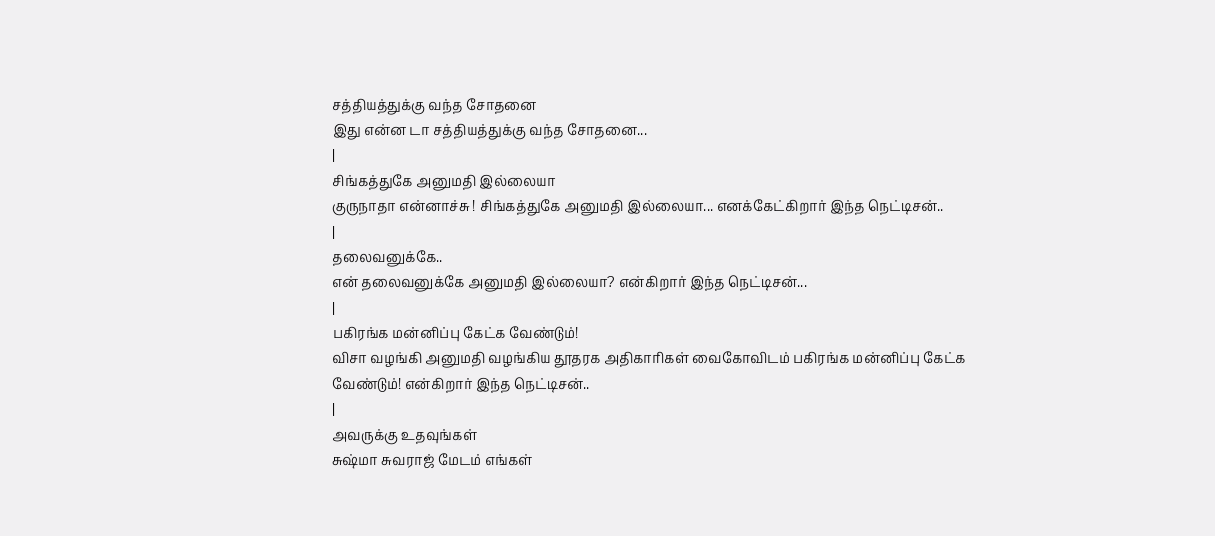சத்தியத்துக்கு வந்த சோதனை
இது என்ன டா சத்தியத்துக்கு வந்த சோதனை...
|
சிங்கத்துகே அனுமதி இல்லையா
குருநாதா என்னாச்சு ! சிங்கத்துகே அனுமதி இல்லையா... எனக்கேட்கிறார் இந்த நெட்டிசன்..
|
தலைவனுக்கே..
என் தலைவனுக்கே அனுமதி இல்லையா? என்கிறார் இந்த நெட்டிசன்...
|
பகிரங்க மன்னிப்பு கேட்க வேண்டும்!
விசா வழங்கி அனுமதி வழங்கிய தூதரக அதிகாரிகள் வைகோவிடம் பகிரங்க மன்னிப்பு கேட்க வேண்டும்! என்கிறார் இந்த நெட்டிசன்..
|
அவருக்கு உதவுங்கள்
சுஷ்மா சுவராஜ் மேடம் எங்கள்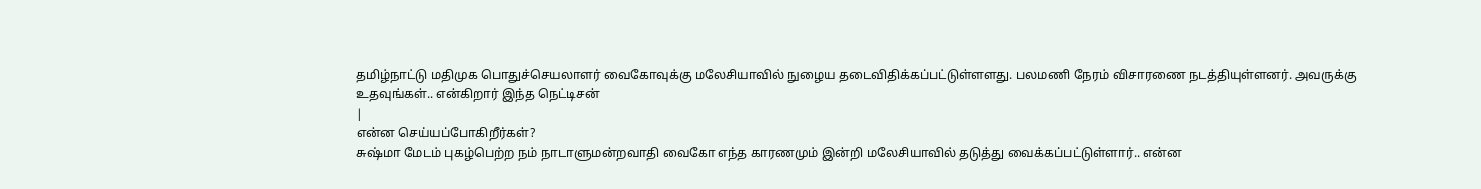தமிழ்நாட்டு மதிமுக பொதுச்செயலாளர் வைகோவுக்கு மலேசியாவில் நுழைய தடைவிதிக்கப்பட்டுள்ளளது. பலமணி நேரம் விசாரணை நடத்தியுள்ளனர். அவருக்கு உதவுங்கள்.. என்கிறார் இந்த நெட்டிசன்
|
என்ன செய்யப்போகிறீர்கள்?
சுஷ்மா மேடம் புகழ்பெற்ற நம் நாடாளுமன்றவாதி வைகோ எந்த காரணமும் இன்றி மலேசியாவில் தடுத்து வைக்கப்பட்டுள்ளார்.. என்ன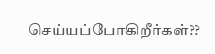செய்யப்போகிறீர்கள்??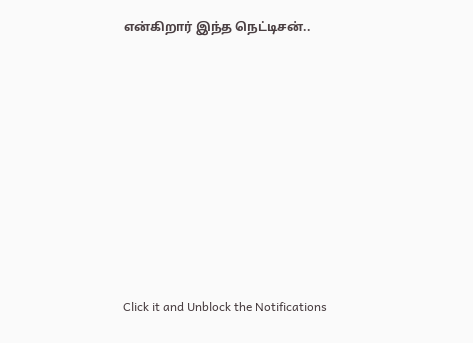என்கிறார் இந்த நெட்டிசன்..












Click it and Unblock the Notifications